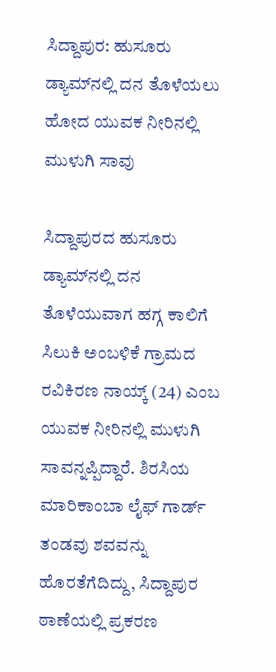ಸಿದ್ದಾಪುರ: ಹುಸೂರು ಡ್ಯಾಮ್‌ನಲ್ಲಿ ದನ ತೊಳೆಯಲು ಹೋದ ಯುವಕ ನೀರಿನಲ್ಲಿ ಮುಳುಗಿ ಸಾವು

ಸಿದ್ದಾಪುರದ ಹುಸೂರು ಡ್ಯಾಮ್‌ನಲ್ಲಿ ದನ ತೊಳೆಯುವಾಗ ಹಗ್ಗ ಕಾಲಿಗೆ ಸಿಲುಕಿ ಅಂಬಳಿಕೆ ಗ್ರಾಮದ ರವಿಕಿರಣ ನಾಯ್ಕ್ (24) ಎಂಬ ಯುವಕ ನೀರಿನಲ್ಲಿ ಮುಳುಗಿ ಸಾವನ್ನಪ್ಪಿದ್ದಾರೆ. ಶಿರಸಿಯ ಮಾರಿಕಾಂಬಾ ಲೈಫ್ ಗಾರ್ಡ್ ತಂಡವು ಶವವನ್ನು ಹೊರತೆಗೆದಿದ್ದು, ಸಿದ್ದಾಪುರ ಠಾಣೆಯಲ್ಲಿ ಪ್ರಕರಣ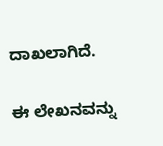ದಾಖಲಾಗಿದೆ.

ಈ ಲೇಖನವನ್ನು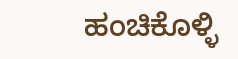ಹಂಚಿಕೊಳ್ಳಿ